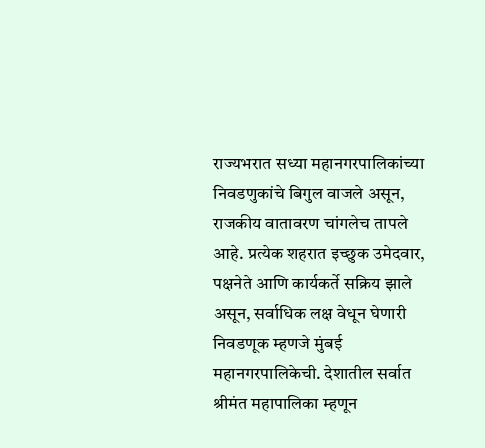राज्यभरात सध्या महानगरपालिकांच्या निवडणुकांचे बिगुल वाजले असून, राजकीय वातावरण चांगलेच तापले आहे. प्रत्येक शहरात इच्छुक उमेदवार, पक्षनेते आणि कार्यकर्ते सक्रिय झाले असून, सर्वाधिक लक्ष वेधून घेणारी निवडणूक म्हणजे मुंबई महानगरपालिकेची. देशातील सर्वात श्रीमंत महापालिका म्हणून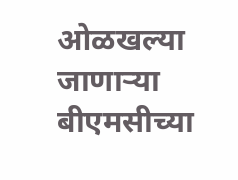ओळखल्या जाणाऱ्या बीएमसीच्या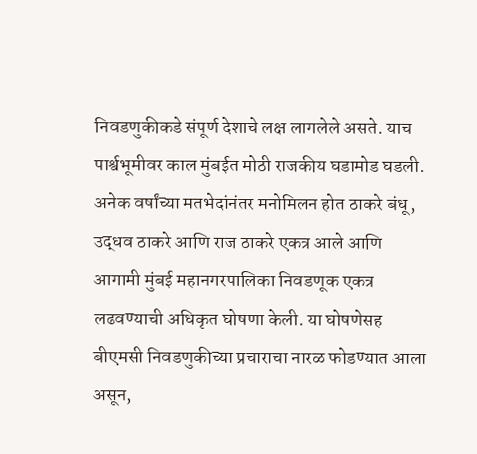निवडणुकीकडे संपूर्ण देशाचे लक्ष लागलेले असते. याच पार्श्वभूमीवर काल मुंबईत मोठी राजकीय घडामोड घडली. अनेक वर्षांच्या मतभेदांनंतर मनोमिलन होत ठाकरे बंधू, उद्धव ठाकरे आणि राज ठाकरे एकत्र आले आणि आगामी मुंबई महानगरपालिका निवडणूक एकत्र लढवण्याची अधिकृत घोषणा केली. या घोषणेसह बीएमसी निवडणुकीच्या प्रचाराचा नारळ फोडण्यात आला असून,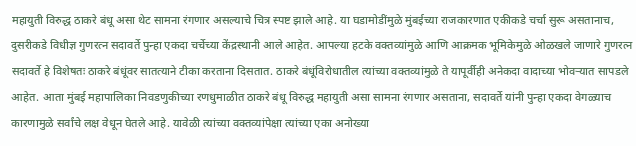महायुती विरुद्ध ठाकरे बंधू असा थेट सामना रंगणार असल्याचे चित्र स्पष्ट झाले आहे. या घडामोडींमुळे मुंबईच्या राजकारणात एकीकडे चर्चा सुरू असतानाच, दुसरीकडे विधीज्ञ गुणरत्न सदावर्ते पुन्हा एकदा चर्चेच्या केंद्रस्थानी आले आहेत. आपल्या हटके वक्तव्यांमुळे आणि आक्रमक भूमिकेमुळे ओळखले जाणारे गुणरत्न सदावर्ते हे विशेषतः ठाकरे बंधूंवर सातत्याने टीका करताना दिसतात. ठाकरे बंधूंविरोधातील त्यांच्या वक्तव्यांमुळे ते यापूर्वीही अनेकदा वादाच्या भोवऱ्यात सापडले आहेत. आता मुंबई महापालिका निवडणुकीच्या रणधुमाळीत ठाकरे बंधू विरुद्ध महायुती असा सामना रंगणार असताना, सदावर्ते यांनी पुन्हा एकदा वेगळ्याच कारणामुळे सर्वांचे लक्ष वेधून घेतले आहे. यावेळी त्यांच्या वक्तव्यांपेक्षा त्यांच्या एका अनोख्या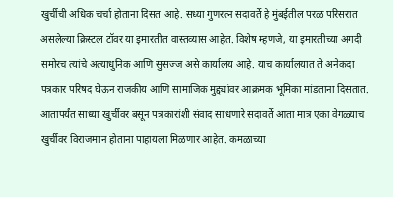खुर्चीची अधिक चर्चा होताना दिसत आहे. सध्या गुणरत्न सदावर्ते हे मुंबईतील परळ परिसरात असलेल्या क्रिस्टल टॉवर या इमारतीत वास्तव्यास आहेत. विशेष म्हणजे, या इमारतीच्या अगदी समोरच त्यांचे अत्याधुनिक आणि सुसज्ज असे कार्यालय आहे. याच कार्यालयात ते अनेकदा पत्रकार परिषद घेऊन राजकीय आणि सामाजिक मुद्द्यांवर आक्रमक भूमिका मांडताना दिसतात. आतापर्यंत साध्या खुर्चीवर बसून पत्रकारांशी संवाद साधणारे सदावर्ते आता मात्र एका वेगळ्याच खुर्चीवर विराजमान होताना पाहायला मिळणार आहेत. कमळाच्या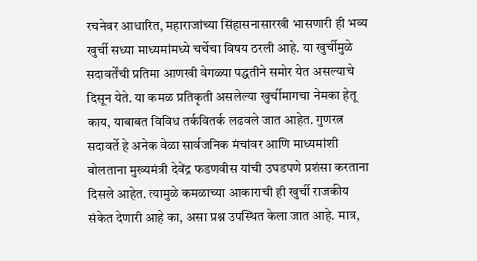रचनेवर आधारित, महाराजांच्या सिंहासनासारखी भासणारी ही भव्य खुर्ची सध्या माध्यमांमध्ये चर्चेचा विषय ठरली आहे. या खुर्चीमुळे सदावर्तेंची प्रतिमा आणखी वेगळ्या पद्धतीने समोर येत असल्याचे दिसून येते. या कमळ प्रतिकृती असलेल्या खुर्चीमागचा नेमका हेतू काय, याबाबत विविध तर्कवितर्क लढवले जात आहेत. गुणरत्न सदावर्ते हे अनेक वेळा सार्वजनिक मंचांवर आणि माध्यमांशी बोलताना मुख्यमंत्री देवेंद्र फडणवीस यांची उघडपणे प्रशंसा करताना दिसले आहेत. त्यामुळे कमळाच्या आकाराची ही खुर्ची राजकीय संकेत देणारी आहे का, असा प्रश्न उपस्थित केला जात आहे. मात्र,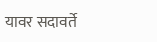यावर सदावर्ते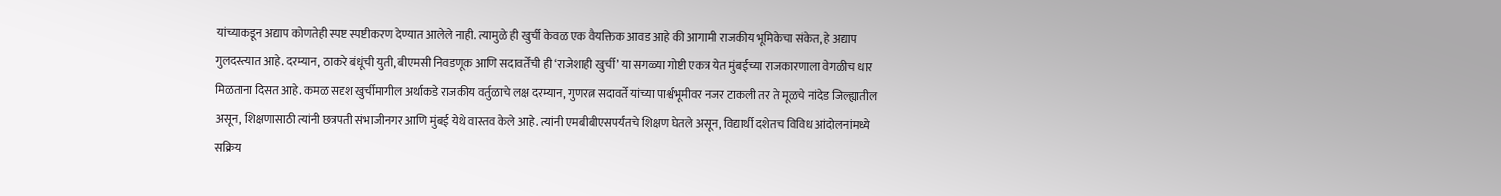यांच्याकडून अद्याप कोणतेही स्पष्ट स्पष्टीकरण देण्यात आलेले नाही. त्यामुळे ही खुर्ची केवळ एक वैयक्तिक आवड आहे की आगामी राजकीय भूमिकेचा संकेत, हे अद्याप गुलदस्त्यात आहे. दरम्यान, ठाकरे बंधूंची युती, बीएमसी निवडणूक आणि सदावर्तेंची ही ‘राजेशाही खुर्ची’ या सगळ्या गोष्टी एकत्र येत मुंबईच्या राजकारणाला वेगळीच धार मिळताना दिसत आहे. कमळ सदृश खुर्चीमागील अर्थाकडे राजकीय वर्तुळाचे लक्ष दरम्यान, गुणरत्न सदावर्ते यांच्या पार्श्वभूमीवर नजर टाकली तर ते मूळचे नांदेड जिल्ह्यातील असून, शिक्षणासाठी त्यांनी छत्रपती संभाजीनगर आणि मुंबई येथे वास्तव केले आहे. त्यांनी एमबीबीएसपर्यंतचे शिक्षण घेतले असून, विद्यार्थी दशेतच विविध आंदोलनांमध्ये सक्रिय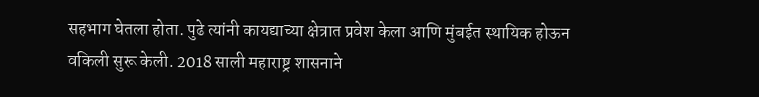सहभाग घेतला होता. पुढे त्यांनी कायद्याच्या क्षेत्रात प्रवेश केला आणि मुंबईत स्थायिक होऊन वकिली सुरू केली. 2018 साली महाराष्ट्र शासनाने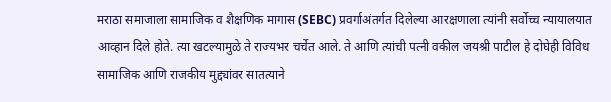मराठा समाजाला सामाजिक व शैक्षणिक मागास (SEBC) प्रवर्गाअंतर्गत दिलेल्या आरक्षणाला त्यांनी सर्वोच्च न्यायालयात आव्हान दिले होते. त्या खटल्यामुळे ते राज्यभर चर्चेत आले. ते आणि त्यांची पत्नी वकील जयश्री पाटील हे दोघेही विविध सामाजिक आणि राजकीय मुद्द्यांवर सातत्याने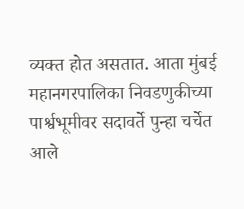व्यक्त होत असतात. आता मुंबई महानगरपालिका निवडणुकीच्या पार्श्वभूमीवर सदावर्ते पुन्हा चर्चेत आले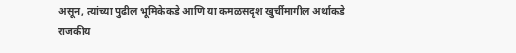असून, त्यांच्या पुढील भूमिकेकडे आणि या कमळसदृश खुर्चीमागील अर्थाकडे राजकीय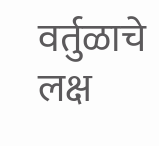वर्तुळाचे लक्ष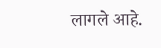लागले आहे.